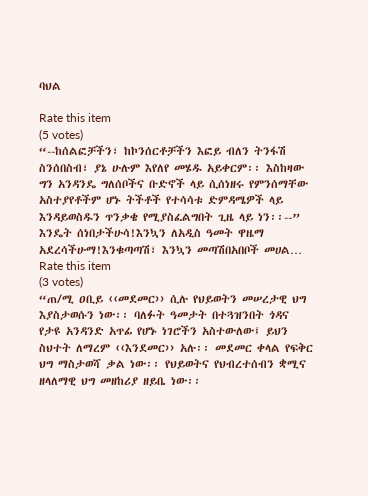ባህል

Rate this item
(5 votes)
“--ከሰልፎቻችን፣ ከኮንሰርቶቻችን እፎይ ብለን ትንፋሽ ስንሰበስብ፣ ያኔ ሁሉም እየለየ መሄዱ አይቀርም፡፡ እስከዛው ግን አንዳንዴ ግለሰቦችና ቡድኖች ላይ ሲሰነዘሩ የምንሰማቸው አስተያየቶችም ሆኑ ትችቶች የተሳሳቱ ድምዳሜዎች ላይ እንዳይወስዱን ጥንቃቄ የሚያስፈልግበት ጊዜ ላይ ነን፡፡--” እንዴት ሰነበታችሁሳ!እንኳን ለአዲስ ዓመት ዋዜማ አደረሳችሁማ!እንቁጣጣሽ፣ እንኳን መጣሽበአበቦች መሀል…
Rate this item
(3 votes)
“ጠ/ሚ ዐቢይ ‹‹መደመር›› ሲሉ የህይወትን መሠረታዊ ህግ እያስታወሱን ነው፡፡ ባለፉት ዓመታት በተጓዝንበት ጎዳና የታዩ አንዳንድ አጥፊ የሆኑ ነገሮችን አስተውለው፤ ይህን ስህተት ለማረም ‹‹እንደመር›› አሉ፡፡ መደመር ቀላል የፍቅር ህግ ማስታወሻ ቃል ነው፡፡ የህይወትና የህብረተሰብን ቋሚና ዘላለማዊ ህግ መዘከሪያ ዘይቤ ነው፡፡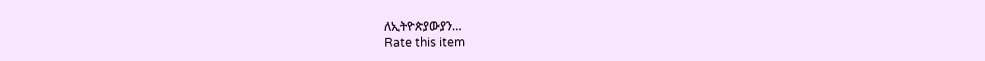ለኢትዮጵያውያን…
Rate this item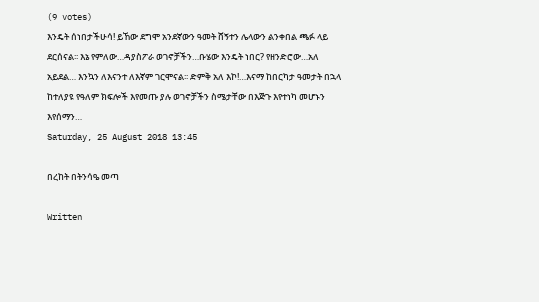(9 votes)
እንዴት ሰነበታችሁሳ! ይኸው ደግሞ አንደኛውን ዓመት ሸኝተን ሌላውን ልንቀበል ጫፉ ላይ ደርሰናል፡፡ እኔ የምለው…ዳያስፖራ ወገኖቻችን…ቡሄው እንዴት ነበር? የዘንድሮው…አለ አይደል… እንኳን ለእናንተ ለእኛም ገርሞናል፡፡ ድምቅ አለ እኮ!…እናማ ከበርካታ ዓመታት በኋላ ከተለያዩ የዓለም ክፍሎች እየመጡ ያሉ ወገኖቻችን ስሜታቸው በእጅጉ እየተነካ መሆኑን እየሰማን…
Saturday, 25 August 2018 13:45

በረከት በትንሳዔ መጣ

Written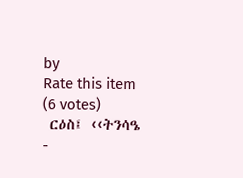by
Rate this item
(6 votes)
 ርዕስ፤ ‹‹ትንሳዔ -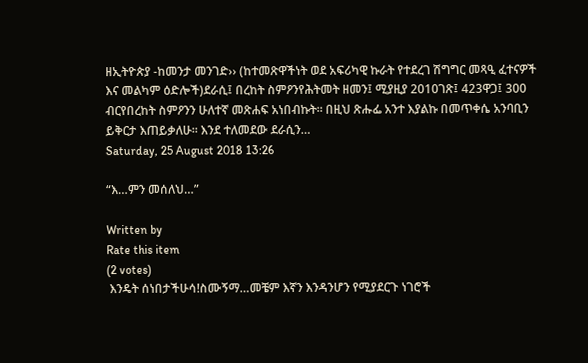ዘኢትዮጵያ -ከመንታ መንገድ›› (ከተመጽዋችነት ወደ አፍሪካዊ ኩራት የተደረገ ሽግግር መጻዒ ፈተናዎች እና መልካም ዕድሎች)ደራሲ፤ በረከት ስምዖንየሕትመት ዘመን፤ ሚያዚያ 2010ገጽ፤ 423ዋጋ፤ 300 ብርየበረከት ስምዖንን ሁለተኛ መጽሐፍ አነበብኩት። በዚህ ጽሑፌ አንተ እያልኩ በመጥቀሴ አንባቢን ይቅርታ እጠይቃለሁ፡፡ እንደ ተለመደው ደራሲን…
Saturday, 25 August 2018 13:26

“እ…ምን መሰለህ…”

Written by
Rate this item
(2 votes)
 እንዴት ሰነበታችሁሳ!ስሙኝማ…መቼም እኛን እንዳንሆን የሚያደርጉ ነገሮች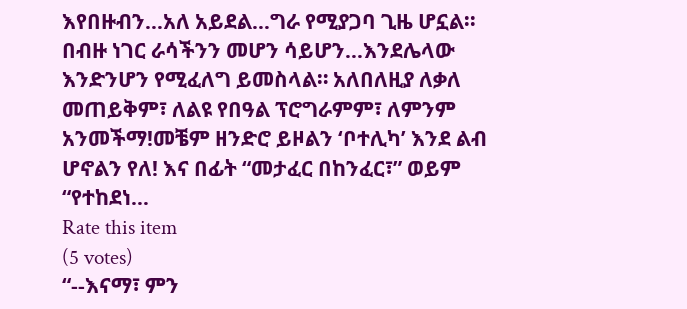እየበዙብን…አለ አይደል…ግራ የሚያጋባ ጊዜ ሆኗል፡፡ በብዙ ነገር ራሳችንን መሆን ሳይሆን…እንደሌላው እንድንሆን የሚፈለግ ይመስላል። አለበለዚያ ለቃለ መጠይቅም፣ ለልዩ የበዓል ፕሮግራምም፣ ለምንም አንመችማ!መቼም ዘንድሮ ይዞልን ‘ቦተሊካ’ እንደ ልብ ሆኖልን የለ! እና በፊት “መታፈር በከንፈር፣” ወይም “የተከደነ…
Rate this item
(5 votes)
“--እናማ፣ ምን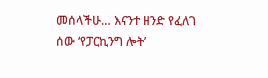መሰላችሁ… እናንተ ዘንድ የፈለገ ሰው ‘የፓርኪንግ ሎት’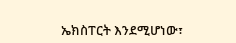ኤክስፐርት እንደሚሆነው፣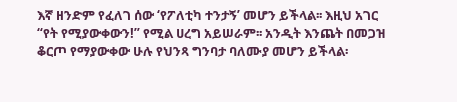እኛ ዘንድም የፈለገ ሰው ‘የፖለቲካ ተንታኝ’ መሆን ይችላል፡፡ እዚህ አገር “የት የሚያውቀውን!” የሚል ሀረግ አይሠራም፡፡ አንዲት እንጨት በመጋዝ ቆርጦ የማያውቀው ሁሉ የህንጻ ግንባታ ባለሙያ መሆን ይችላል፡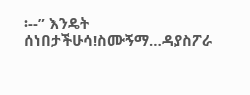፡--” እንዴት ሰነበታችሁሳ!ስሙኝማ…ዳያስፖራ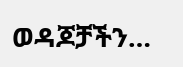ወዳጆቻችን…